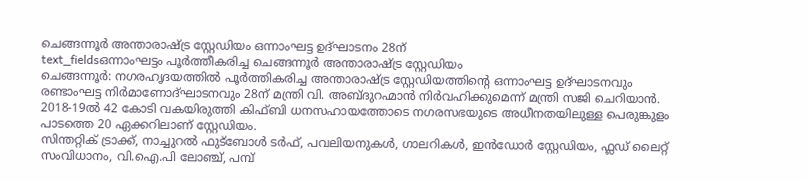ചെങ്ങന്നൂർ അന്താരാഷ്ട്ര സ്റ്റേഡിയം ഒന്നാംഘട്ട ഉദ്ഘാടനം 28ന്
text_fieldsഒന്നാംഘട്ടം പൂർത്തീകരിച്ച ചെങ്ങന്നൂർ അന്താരാഷ്ട്ര സ്റ്റേഡിയം
ചെങ്ങന്നൂർ: നഗരഹൃദയത്തിൽ പൂർത്തികരിച്ച അന്താരാഷ്ട്ര സ്റ്റേഡിയത്തിന്റെ ഒന്നാംഘട്ട ഉദ്ഘാടനവും രണ്ടാംഘട്ട നിർമാണോദ്ഘാടനവും 28ന് മന്ത്രി വി. അബ്ദുറഹ്മാൻ നിർവഹിക്കുമെന്ന് മന്ത്രി സജി ചെറിയാൻ. 2018-19ൽ 42 കോടി വകയിരുത്തി കിഫ്ബി ധനസഹായത്തോടെ നഗരസഭയുടെ അധീനതയിലുള്ള പെരുങ്കുളം പാടത്തെ 20 ഏക്കറിലാണ് സ്റ്റേഡിയം.
സിന്തറ്റിക് ട്രാക്ക്, നാച്ചുറൽ ഫുട്ബോൾ ടർഫ്, പവലിയനുകൾ, ഗാലറികൾ, ഇൻഡോർ സ്റ്റേഡിയം, ഫ്ലഡ് ലൈറ്റ് സംവിധാനം, വി.ഐ.പി ലോഞ്ച്, പമ്പ്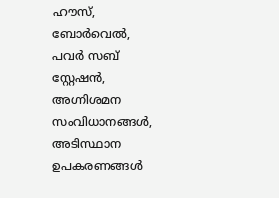ഹൗസ്, ബോർവെൽ, പവർ സബ് സ്റ്റേഷൻ, അഗ്നിശമന സംവിധാനങ്ങൾ, അടിസ്ഥാന ഉപകരണങ്ങൾ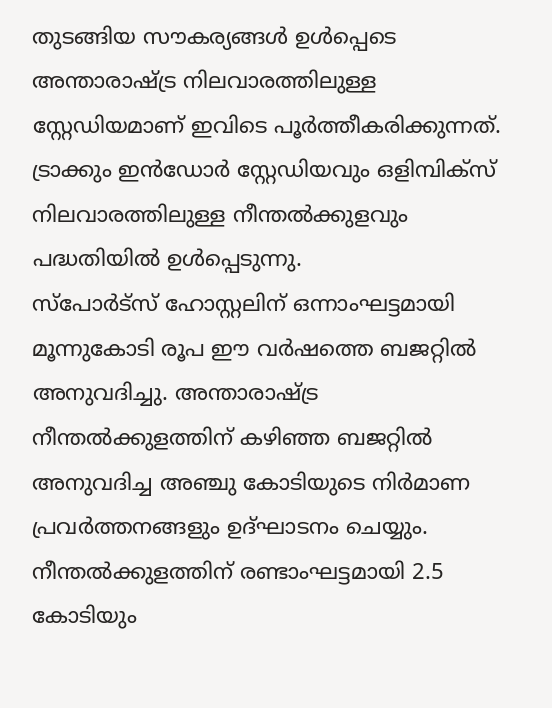തുടങ്ങിയ സൗകര്യങ്ങൾ ഉൾപ്പെടെ അന്താരാഷ്ട്ര നിലവാരത്തിലുള്ള സ്റ്റേഡിയമാണ് ഇവിടെ പൂർത്തീകരിക്കുന്നത്. ട്രാക്കും ഇൻഡോർ സ്റ്റേഡിയവും ഒളിമ്പിക്സ് നിലവാരത്തിലുള്ള നീന്തൽക്കുളവും പദ്ധതിയിൽ ഉൾപ്പെടുന്നു.
സ്പോർട്സ് ഹോസ്റ്റലിന് ഒന്നാംഘട്ടമായി മൂന്നുകോടി രൂപ ഈ വർഷത്തെ ബജറ്റിൽ അനുവദിച്ചു. അന്താരാഷ്ട്ര നീന്തൽക്കുളത്തിന് കഴിഞ്ഞ ബജറ്റിൽ അനുവദിച്ച അഞ്ചു കോടിയുടെ നിർമാണ പ്രവർത്തനങ്ങളും ഉദ്ഘാടനം ചെയ്യും. നീന്തൽക്കുളത്തിന് രണ്ടാംഘട്ടമായി 2.5 കോടിയും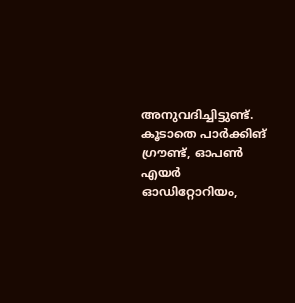അനുവദിച്ചിട്ടുണ്ട്. കൂടാതെ പാർക്കിങ് ഗ്രൗണ്ട്, ഓപൺ എയർ ഓഡിറ്റോറിയം,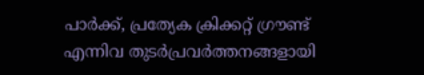പാർക്ക്, പ്രത്യേക ക്രിക്കറ്റ് ഗ്രൗണ്ട് എന്നിവ തുടർപ്രവർത്തനങ്ങളായി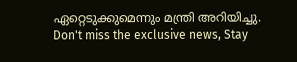ഏറ്റെടുക്കുമെന്നും മന്ത്രി അറിയിച്ചു.
Don't miss the exclusive news, Stay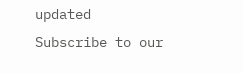updated
Subscribe to our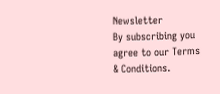Newsletter
By subscribing you agree to our Terms & Conditions.